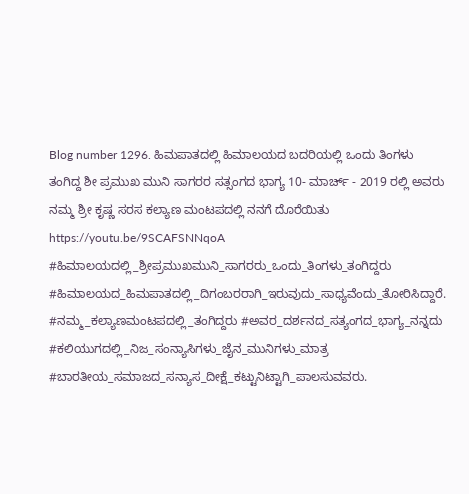Blog number 1296. ಹಿಮಪಾತದಲ್ಲಿ ಹಿಮಾಲಯದ ಬದರಿಯಲ್ಲಿ ಒಂದು ತಿಂಗಳು ತಂಗಿದ್ದ ಶೀ ಪ್ರಮುಖ ಮುನಿ ಸಾಗರರ ಸತ್ಸಂಗದ ಭಾಗ್ಯ 10- ಮಾರ್ಚ್ - 2019 ರಲ್ಲಿ ಅವರು ನಮ್ಮ ಶ್ರೀ ಕೃಷ್ಣ ಸರಸ ಕಲ್ಯಾಣ ಮಂಟಪದಲ್ಲಿ ನನಗೆ ದೊರೆಯಿತು
https://youtu.be/9SCAFSNNqoA #ಹಿಮಾಲಯದಲ್ಲಿ_ಶ್ರೀಪ್ರಮುಖಮುನಿ_ಸಾಗರರು_ಒಂದು_ತಿಂಗಳು_ತಂಗಿದ್ದರು #ಹಿಮಾಲಯದ_ಹಿಮಪಾತದಲ್ಲಿ_ದಿಗಂಬರರಾಗಿ_ಇರುವುದು_ಸಾಧ್ಯವೆಂದು_ತೋರಿಸಿದ್ದಾರೆ. #ನಮ್ಮ_ಕಲ್ಯಾಣಮಂಟಪದಲ್ಲಿ_ತಂಗಿದ್ದರು #ಅವರ_ದರ್ಶನದ_ಸತ್ಯಂಗದ_ಭಾಗ್ಯ_ನನ್ನದು #ಕಲಿಯುಗದಲ್ಲಿ_ನಿಜ_ಸಂನ್ಯಾಸಿಗಳು_ಜೈನ_ಮುನಿಗಳು_ಮಾತ್ರ #ಬಾರತೀಯ_ಸಮಾಜದ_ಸನ್ಯಾಸ_ದೀಕ್ಷೆ_ಕಟ್ಟುನಿಟ್ಟಾಗಿ_ಪಾಲಸುವವರು.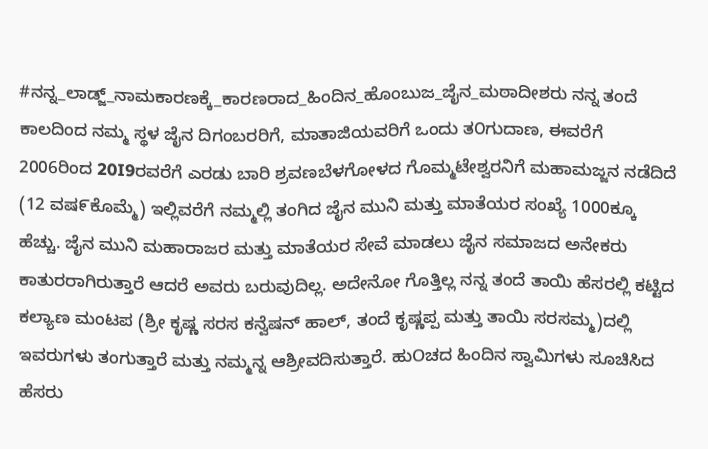#ನನ್ನ_ಲಾಡ್ಜ್_ನಾಮಕಾರಣಕ್ಕೆ_ಕಾರಣರಾದ_ಹಿಂದಿನ_ಹೊಂಬುಜ_ಜೈನ_ಮಠಾದೀಶರು ನನ್ನ ತಂದೆ ಕಾಲದಿಂದ ನಮ್ಮ ಸ್ಥಳ ಜೈನ ದಿಗಂಬರರಿಗೆ, ಮಾತಾಜಿಯವರಿಗೆ ಒಂದು ತ೦ಗುದಾಣ, ಈವರೆಗೆ 2006ರಿಂದ 20I9ರವರೆಗೆ ಎರಡು ಬಾರಿ ಶ್ರವಣಬೆಳಗೋಳದ ಗೊಮ್ಮಟೇಶ್ವರನಿಗೆ ಮಹಾಮಜ್ಜನ ನಡೆದಿದೆ (12 ವಷ೯ಕೊಮ್ಮೆ) ಇಲ್ಲಿವರೆಗೆ ನಮ್ಮಲ್ಲಿ ತಂಗಿದ ಜೈನ ಮುನಿ ಮತ್ತು ಮಾತೆಯರ ಸಂಖ್ಯೆ 1000ಕ್ಕೂ ಹೆಚ್ಚು. ಜೈನ ಮುನಿ ಮಹಾರಾಜರ ಮತ್ತು ಮಾತೆಯರ ಸೇವೆ ಮಾಡಲು ಜೈನ ಸಮಾಜದ ಅನೇಕರು ಕಾತುರರಾಗಿರುತ್ತಾರೆ ಆದರೆ ಅವರು ಬರುವುದಿಲ್ಲ. ಅದೇನೋ ಗೊತ್ತಿಲ್ಲ ನನ್ನ ತಂದೆ ತಾಯಿ ಹೆಸರಲ್ಲಿ ಕಟ್ಟಿದ ಕಲ್ಯಾಣ ಮಂಟಪ (ಶ್ರೀ ಕೃಷ್ಣ ಸರಸ ಕನ್ವೆಷನ್ ಹಾಲ್, ತಂದೆ ಕೃಷ್ಣಪ್ಪ ಮತ್ತು ತಾಯಿ ಸರಸಮ್ಮ)ದಲ್ಲಿ ಇವರುಗಳು ತಂಗುತ್ತಾರೆ ಮತ್ತು ನಮ್ಮನ್ನ ಆಶ್ರೀವದಿಸುತ್ತಾರೆ. ಹುOಚದ ಹಿಂದಿನ ಸ್ವಾಮಿಗಳು ಸೂಚಿಸಿದ ಹೆಸರು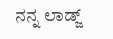ನನ್ನ ಲಾಡ್ಜ್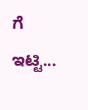ಗೆ ಇಟ್ಟಿ...